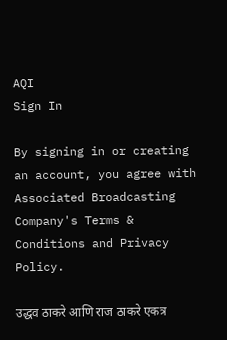AQI
Sign In

By signing in or creating an account, you agree with Associated Broadcasting Company's Terms & Conditions and Privacy Policy.

उद्धव ठाकरे आणि राज ठाकरे एकत्र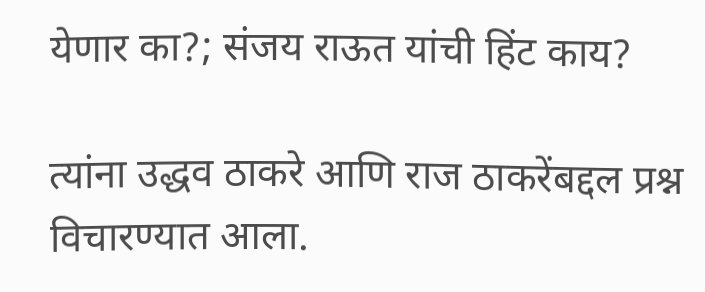येणार का?; संजय राऊत यांची हिंट काय?

त्यांना उद्धव ठाकरे आणि राज ठाकरेंबद्दल प्रश्न विचारण्यात आला.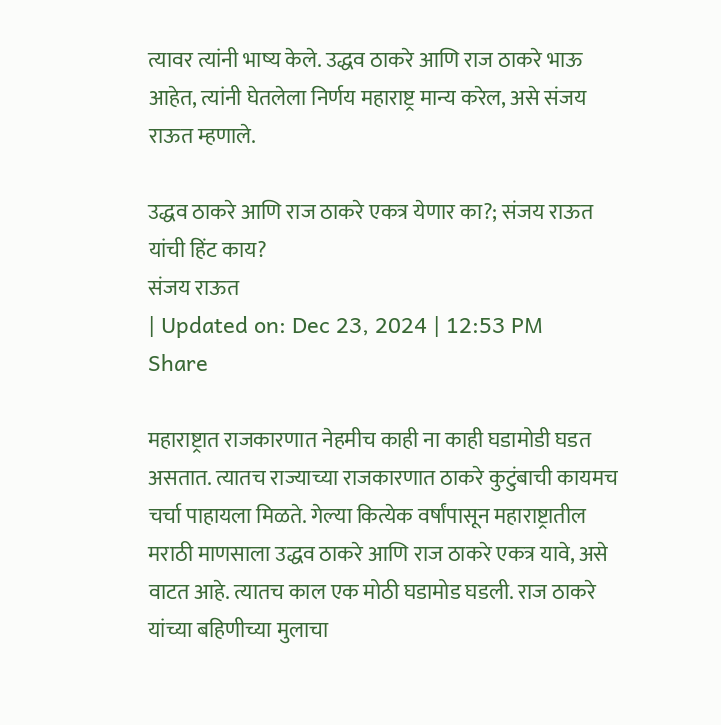त्यावर त्यांनी भाष्य केले. उद्धव ठाकरे आणि राज ठाकरे भाऊ आहेत, त्यांनी घेतलेला निर्णय महाराष्ट्र मान्य करेल, असे संजय राऊत म्हणाले.

उद्धव ठाकरे आणि राज ठाकरे एकत्र येणार का?; संजय राऊत यांची हिंट काय?
संजय राऊत
| Updated on: Dec 23, 2024 | 12:53 PM
Share

महाराष्ट्रात राजकारणात नेहमीच काही ना काही घडामोडी घडत असतात. त्यातच राज्याच्या राजकारणात ठाकरे कुटुंबाची कायमच चर्चा पाहायला मिळते. गेल्या कित्येक वर्षांपासून महाराष्ट्रातील मराठी माणसाला उद्धव ठाकरे आणि राज ठाकरे एकत्र यावे, असे वाटत आहे. त्यातच काल एक मोठी घडामोड घडली. राज ठाकरे यांच्या बहि‍णीच्या मुलाचा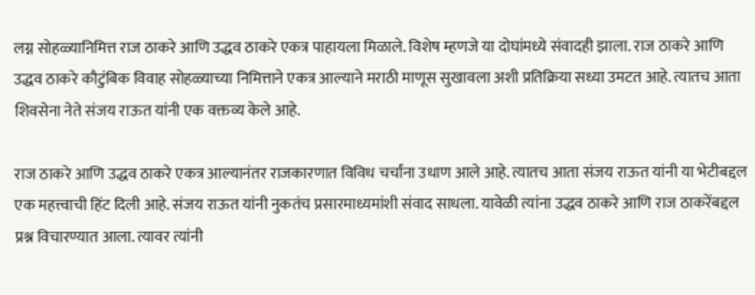लग्न सोहळ्यानिमित्त राज ठाकरे आणि उद्धव ठाकरे एकत्र पाहायला मिळाले. विशेष म्हणजे या दोघांमध्ये संवादही झाला. राज ठाकरे आणि उद्धव ठाकरे कौटुंबिक विवाह सोहळ्याच्या निमित्ताने एकत्र आल्याने मराठी माणूस सुखावला अशी प्रतिक्रिया सध्या उमटत आहे. त्यातच आता शिवसेना नेते संजय राऊत यांनी एक वक्तव्य केले आहे.

राज ठाकरे आणि उद्धव ठाकरे एकत्र आल्यानंतर राजकारणात विविध चर्चांना उधाण आले आहे. त्यातच आता संजय राऊत यांनी या भेटीबद्दल एक महत्त्वाची हिंट दिली आहे. संजय राऊत यांनी नुकतंच प्रसारमाध्यमांशी संवाद साधला. यावेळी त्यांना उद्धव ठाकरे आणि राज ठाकरेंबद्दल प्रश्न विचारण्यात आला. त्यावर त्यांनी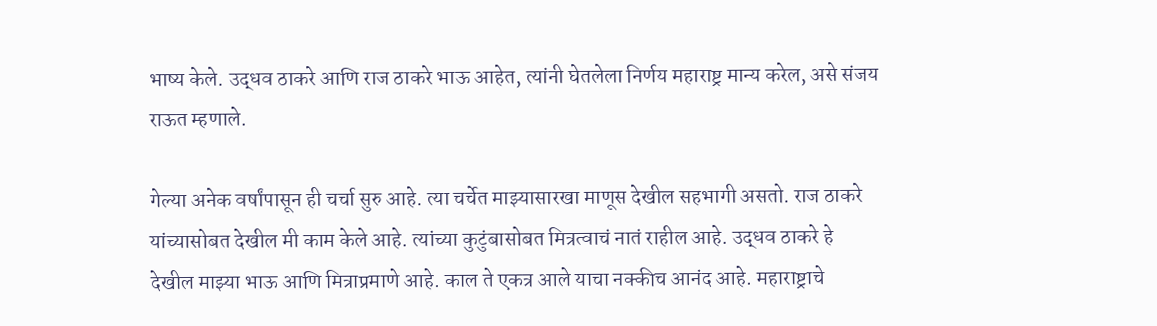भाष्य केले. उद्धव ठाकरे आणि राज ठाकरे भाऊ आहेत, त्यांनी घेतलेला निर्णय महाराष्ट्र मान्य करेल, असे संजय राऊत म्हणाले.

गेल्या अनेक वर्षांपासून ही चर्चा सुरु आहे. त्या चर्चेत माझ्यासारखा माणूस देखील सहभागी असतो. राज ठाकरे यांच्यासोबत देखील मी काम केले आहे. त्यांच्या कुटुंबासोबत मित्रत्वाचं नातं राहील आहे. उद्धव ठाकरे हे देखील माझ्या भाऊ आणि मित्राप्रमाणे आहे. काल ते एकत्र आले याचा नक्कीच आनंद आहे. महाराष्ट्राचे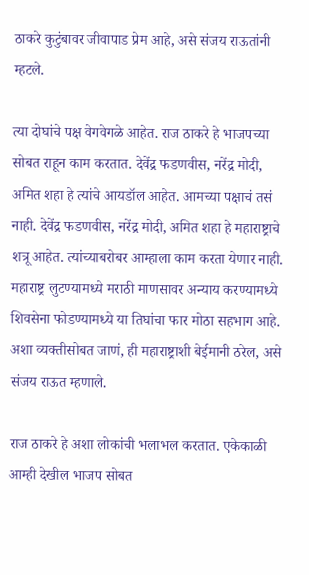ठाकरे कुटुंबावर जीवापाड प्रेम आहे, असे संजय राऊतांनी म्हटले.

त्या दोघांचे पक्ष वेगवेगळे आहेत. राज ठाकरे हे भाजपच्या सोबत राहून काम करतात. देवेंद्र फडणवीस, नरेंद्र मोदी, अमित शहा हे त्यांचे आयडॉल आहेत. आमच्या पक्षाचं तसं नाही. देवेंद्र फडणवीस, नरेंद्र मोदी, अमित शहा हे महाराष्ट्राचे शत्रू आहेत. त्यांच्याबरोबर आम्हाला काम करता येणार नाही. महाराष्ट्र लुटण्यामध्ये मराठी माणसावर अन्याय करण्यामध्ये शिवसेना फोडण्यामध्ये या तिघांचा फार मोठा सहभाग आहे.  अशा व्यक्तीसोबत जाणं, ही महाराष्ट्राशी बेईमानी ठरेल, असे संजय राऊत म्हणाले.

राज ठाकरे हे अशा लोकांची भलाभल करतात. एकेकाळी आम्ही देखील भाजप सोबत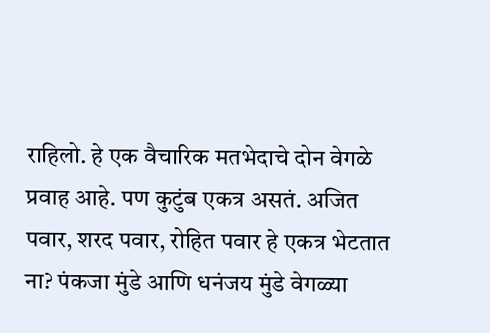राहिलो. हे एक वैचारिक मतभेदाचे दोन वेगळे प्रवाह आहे. पण कुटुंब एकत्र असतं. अजित पवार, शरद पवार, रोहित पवार हे एकत्र भेटतात ना? पंकजा मुंडे आणि धनंजय मुंडे वेगळ्या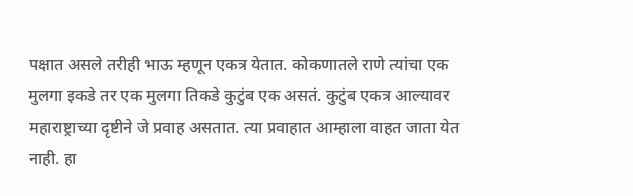पक्षात असले तरीही भाऊ म्हणून एकत्र येतात. कोकणातले राणे त्यांचा एक मुलगा इकडे तर एक मुलगा तिकडे कुटुंब एक असतं. कुटुंब एकत्र आल्यावर महाराष्ट्राच्या दृष्टीने जे प्रवाह असतात. त्या प्रवाहात आम्हाला वाहत जाता येत नाही. हा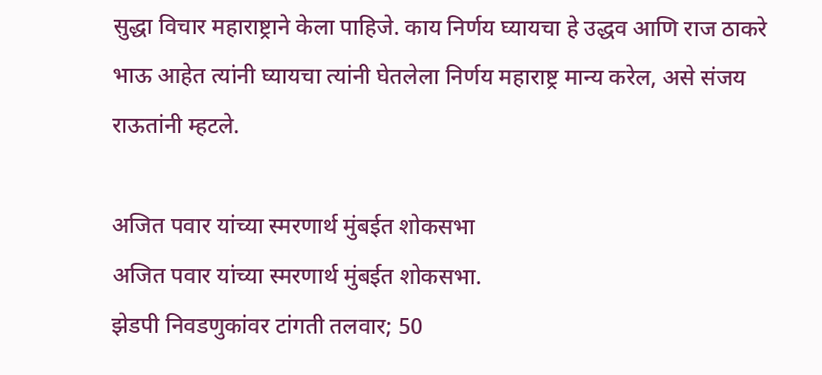सुद्धा विचार महाराष्ट्राने केला पाहिजे. काय निर्णय घ्यायचा हे उद्धव आणि राज ठाकरे भाऊ आहेत त्यांनी घ्यायचा त्यांनी घेतलेला निर्णय महाराष्ट्र मान्य करेल, असे संजय राऊतांनी म्हटले.

अजित पवार यांच्या स्मरणार्थ मुंबईत शोकसभा
अजित पवार यांच्या स्मरणार्थ मुंबईत शोकसभा.
झेडपी निवडणुकांवर टांगती तलवार; 50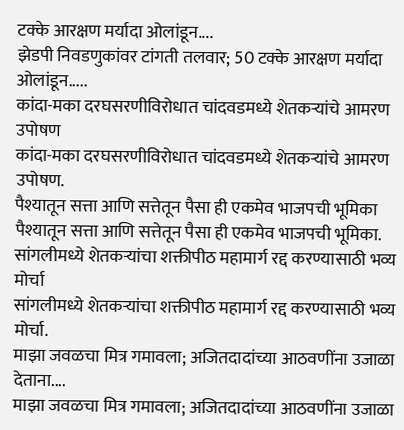टक्के आरक्षण मर्यादा ओलांडून....
झेडपी निवडणुकांवर टांगती तलवार; 50 टक्के आरक्षण मर्यादा ओलांडून.....
कांदा-मका दरघसरणीविरोधात चांदवडमध्ये शेतकऱ्यांचे आमरण उपोषण
कांदा-मका दरघसरणीविरोधात चांदवडमध्ये शेतकऱ्यांचे आमरण उपोषण.
पैश्यातून सत्ता आणि सत्तेतून पैसा ही एकमेव भाजपची भूमिका
पैश्यातून सत्ता आणि सत्तेतून पैसा ही एकमेव भाजपची भूमिका.
सांगलीमध्ये शेतकऱ्यांचा शक्तीपीठ महामार्ग रद्द करण्यासाठी भव्य मोर्चा
सांगलीमध्ये शेतकऱ्यांचा शक्तीपीठ महामार्ग रद्द करण्यासाठी भव्य मोर्चा.
माझा जवळचा मित्र गमावला; अजितदादांच्या आठवणींना उजाळा देताना....
माझा जवळचा मित्र गमावला; अजितदादांच्या आठवणींना उजाळा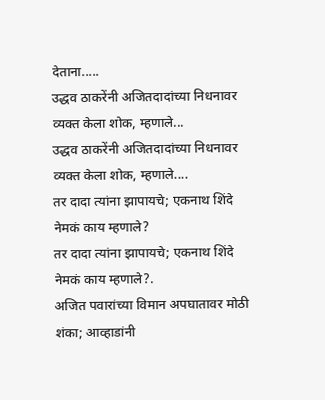देताना.....
उद्धव ठाकरेंनी अजितदादांच्या निधनावर व्यक्त केला शोक, म्हणाले...
उद्धव ठाकरेंनी अजितदादांच्या निधनावर व्यक्त केला शोक, म्हणाले....
तर दादा त्यांना झापायचे; एकनाथ शिंदे नेमकं काय म्हणाले?
तर दादा त्यांना झापायचे; एकनाथ शिंदे नेमकं काय म्हणाले?.
अजित पवारांच्या विमान अपघातावर मोठी शंका; आव्हाडांनी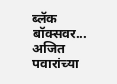ब्लॅक बॉक्सवर...
अजित पवारांच्या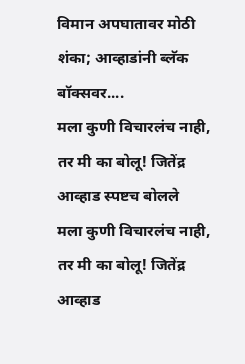विमान अपघातावर मोठी शंका; आव्हाडांनी ब्लॅक बॉक्सवर....
मला कुणी विचारलंच नाही, तर मी का बोलू! जितेंद्र आव्हाड स्पष्टच बोलले
मला कुणी विचारलंच नाही, तर मी का बोलू! जितेंद्र आव्हाड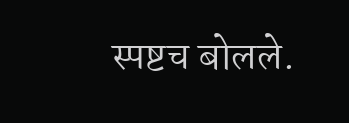स्पष्टच बोलले.